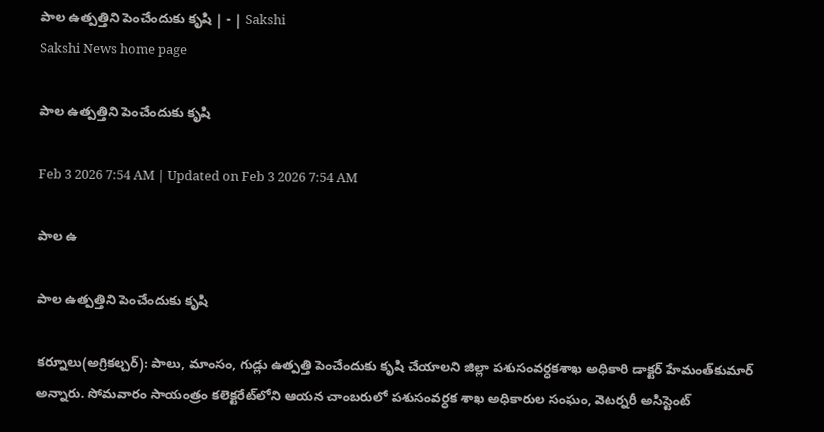పాల ఉత్పత్తిని పెంచేందుకు కృషి | - | Sakshi
Sakshi News home page

పాల ఉత్పత్తిని పెంచేందుకు కృషి

Feb 3 2026 7:54 AM | Updated on Feb 3 2026 7:54 AM

పాల ఉ

పాల ఉత్పత్తిని పెంచేందుకు కృషి

కర్నూలు(అగ్రికల్చర్‌): పాలు, మాంసం, గుడ్లు ఉత్పత్తి పెంచేందుకు కృషి చేయాలని జిల్లా పశుసంవర్ధకశాఖ అధికారి డాక్టర్‌ హేమంత్‌కుమార్‌ అన్నారు. సోమవారం సాయంత్రం కలెక్టరేట్‌లోని ఆయన చాంబరులో పశుసంవర్ధక శాఖ అధికారుల సంఘం, వెటర్నరీ అసిస్టెంట్‌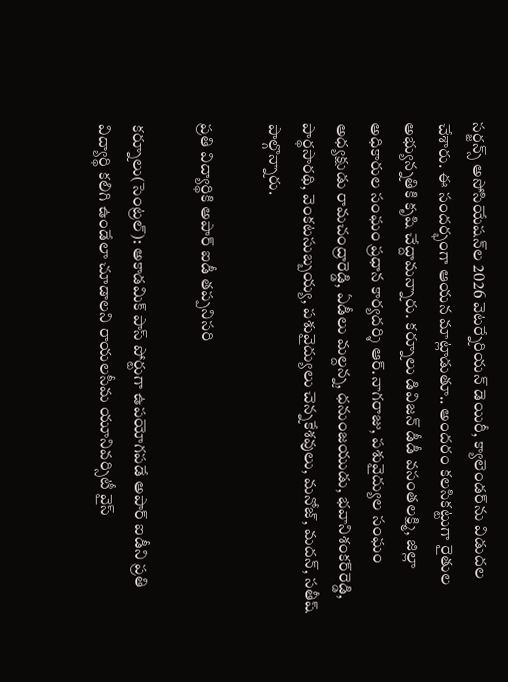సర్జన్స్‌ అసోసియేషన్‌ల 2026 వెటర్నేరియన్‌ డెయిరీ, క్యాలెండర్‌ను విడుదల చేశారు. ఈ సందర్భంగా ఆయన మాట్లాడుతూ.. అందరం కలసికట్టుగా రైతుల అభ్యున్నతికి కృషి చేద్దామన్నారు. కర్నూలు డివిజన్‌ డీడీ వసంతలక్ష్మి, జిల్లా అధికారుల సంఘం ప్రధాన కార్యదర్శి ఆర్‌.నాగరాజు, పశువైద్యుల సంఘం అధ్యక్షుడు రామచంద్రారెడ్డి, ఏడీలు మల్దన్న, ధనుంజయుడు, భవానిశంకర్‌రెడ్డి, పార్థసారథి, వెంకటసుబ్బయ్య, పశువైద్యులు చెన్నకేశవులు, మనోజ్‌, మదన్‌, సతీష్‌ పాల్గొన్నారు.

ప్రతి విద్యార్థికి అపార్‌ ఐడీ తప్పనిసరి

కర్నూలు(సెంట్రల్‌): అకాడమిక్‌ పాస్‌ పోర్టుగా ఉపయోగపడే అపార్‌ ఐడీని ప్రతి విద్యార్థి కలిగి ఉండేలా చూడాలని రాయలసీమ యూనివర్సిటీ వైస్‌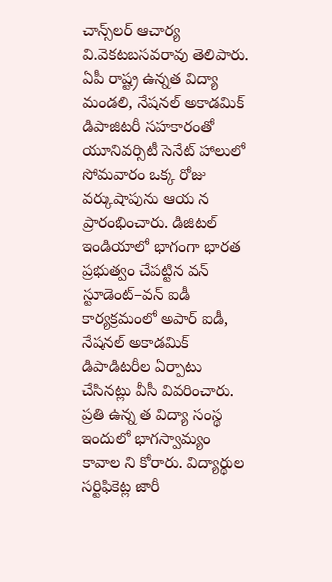చాన్స్‌లర్‌ ఆచార్య వి.వెకటబసవరావు తెలిపారు. ఏపీ రాష్ట్ర ఉన్నత విద్యా మండలి, నేషనల్‌ అకాడమిక్‌ డిపాజిటరీ సహకారంతో యూనివర్సిటీ సెనేట్‌ హాలులో సోమవారం ఒక్క రోజు వర్కుషాపును ఆయ న ప్రారంభించారు. డిజిటల్‌ ఇండియాలో భాగంగా భారత ప్రభుత్వం చేపట్టిన వన్‌ స్టూడెంట్‌–వన్‌ ఐడీ కార్యక్రమంలో అపార్‌ ఐడీ, నేషనల్‌ అకాడమిక్‌ డిపాడిటరీల ఏర్పాటు చేసినట్లు వీసీ వివరించారు. ప్రతి ఉన్న త విద్యా సంస్థ ఇందులో భాగస్వామ్యం కావాల ని కోరారు. విద్యార్థుల సర్టిఫికెట్ల జారీ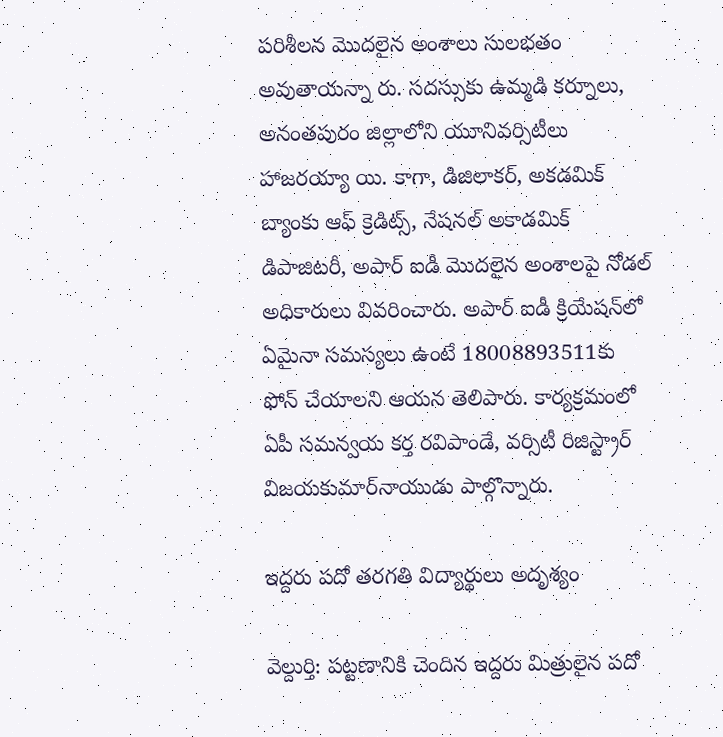పరిశీలన మొదలైన అంశాలు సులభతం అవుతాయన్నా రు. సదస్సుకు ఉమ్మడి కర్నూలు, అనంతపురం జిల్లాలోని యూనివర్సిటీలు హాజరయ్యా యి. కాగా, డిజిలాకర్‌, అకడమిక్‌ బ్యాంకు ఆఫ్‌ క్రెడిట్స్‌, నేషనల్‌ అకాడమిక్‌ డిపాజిటరీ, అపార్‌ ఐడీ మొదలైన అంశాలపై నోడల్‌ అధికారులు వివరించారు. అపార్‌ ఐడీ క్రియేషన్‌లో ఏమైనా సమస్యలు ఉంటే 18008893511కు ఫోన్‌ చేయాలని ఆయన తెలిపారు. కార్యక్రమంలో ఏపీ సమన్వయ కర్త రవిపాండే, వర్సిటీ రిజిస్ట్రార్‌ విజయకుమార్‌నాయుడు పాల్గొన్నారు.

ఇద్దరు పదో తరగతి విద్యార్థులు అదృశ్యం

వెల్దుర్తి: పట్టణానికి చెందిన ఇద్దరు మిత్రులైన పదో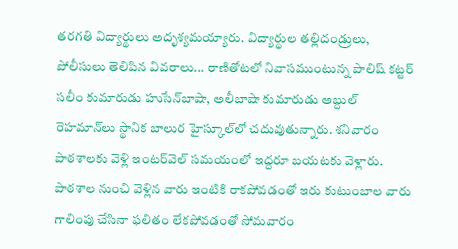తరగతి విద్యార్థులు అదృశ్యమయ్యారు. విద్యార్థుల తల్లిదండ్రులు, పోలీసులు తెలిపిన వివరాలు... రాణితోటలో నివాసముంటున్న పాలిష్‌ కట్టర్‌ సలీం కుమారుడు హుసేన్‌బాషా, అలీబాషా కుమారుడు అబ్దుల్‌ రెహమాన్‌లు స్థానిక బాలుర హైస్కూల్‌లో చదువుతున్నారు. శనివారం పాఠశాలకు వెళ్లి ఇంటర్‌వెల్‌ సమయంలో ఇద్దరూ బయటకు వెళ్లారు. పాఠశాల నుంచి వెళ్లిన వారు ఇంటికి రాకపోవడంతో ఇరు కుటుంబాల వారు గాలింపు చేసినా ఫలితం లేకపోవడంతో సోమవారం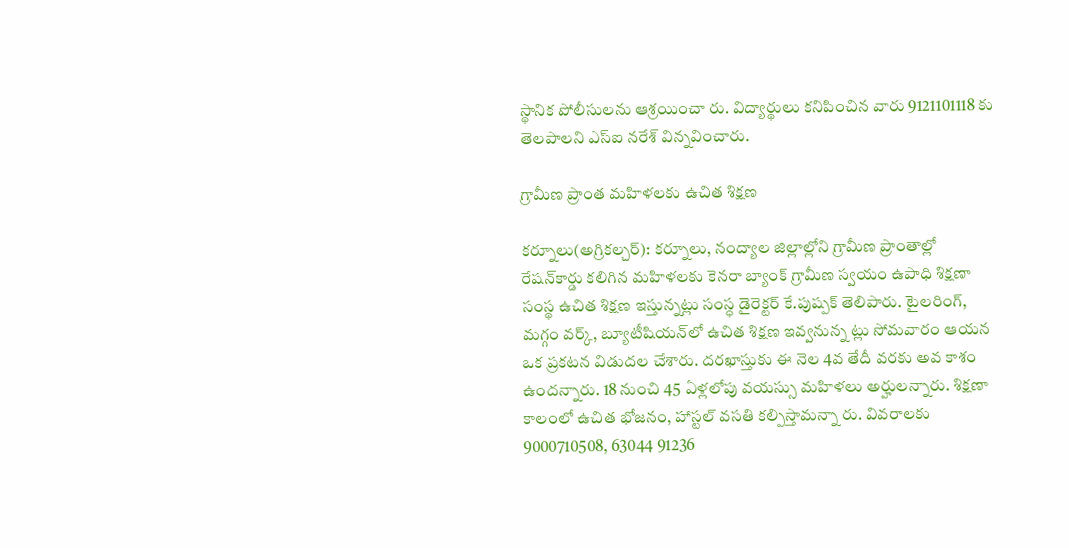స్థానిక పోలీసులను ఆశ్రయించా రు. విద్యార్థులు కనిపించిన వారు 9121101118 కు తెలపాలని ఎస్‌ఐ నరేశ్‌ విన్నవించారు.

గ్రామీణ ప్రాంత మహిళలకు ఉచిత శిక్షణ

కర్నూలు(అగ్రికల్చర్‌): కర్నూలు, నంద్యాల జిల్లాల్లోని గ్రామీణ ప్రాంతాల్లో రేషన్‌కార్డు కలిగిన మహిళలకు కెనరా బ్యాంక్‌ గ్రామీణ స్వయం ఉపాధి శిక్షణా సంస్థ ఉచిత శిక్షణ ఇస్తున్నట్లు సంస్ధ డైరెక్టర్‌ కే.పుష్పక్‌ తెలిపారు. టైలరింగ్‌, మగ్గం వర్క్‌, బ్యూటీషియన్‌లో ఉచిత శిక్షణ ఇవ్వనున్న ట్లు సోమవారం ఆయన ఒక ప్రకటన విడుదల చేశారు. దరఖాస్తుకు ఈ నెల 4వ తేదీ వరకు అవ కాశం ఉందన్నారు. 18 నుంచి 45 ఏళ్లలోపు వయస్సు మహిళలు అర్హులన్నారు. శిక్షణా కాలంలో ఉచిత భోజనం, హాస్టల్‌ వసతి కల్పిస్తామన్నా రు. వివరాలకు 9000710508, 63044 91236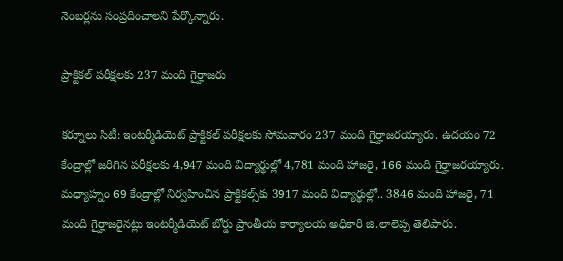నెంబర్లను సంప్రదించాలని పేర్కొన్నారు.

ప్రాక్టికల్‌ పరీక్షలకు 237 మంది గైర్హాజరు

కర్నూలు సిటీ: ఇంటర్మీడియెట్‌ ప్రాక్టికల్‌ పరీక్షలకు సోమవారం 237 మంది గైర్హాజరయ్యారు. ఉదయం 72 కేంద్రాల్లో జరిగిన పరీక్షలకు 4,947 మంది విద్యార్థుల్లో 4,781 మంది హాజరై, 166 మంది గైర్హాజరయ్యారు. మధ్యాహ్నం 69 కేంద్రాల్లో నిర్వహించిన ప్రాక్టికల్స్‌కు 3917 మంది విద్యార్థుల్లో.. 3846 మంది హాజరై, 71 మంది గైర్హాజరైనట్లు ఇంటర్మీడియెట్‌ బోర్డు ప్రాంతీయ కార్యాలయ అధికారి జి.లాలెప్ప తెలిపారు.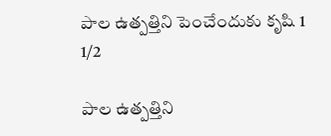పాల ఉత్పత్తిని పెంచేందుకు కృషి 1
1/2

పాల ఉత్పత్తిని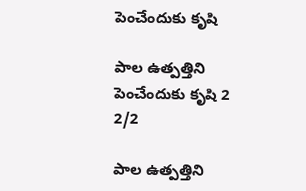పెంచేందుకు కృషి

పాల ఉత్పత్తిని పెంచేందుకు కృషి 2
2/2

పాల ఉత్పత్తిని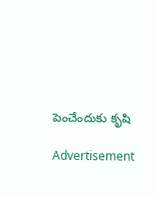పెంచేందుకు కృషి

Advertisement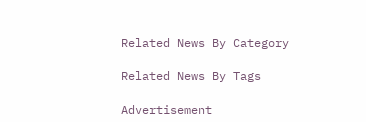Related News By Category

Related News By Tags

Advertisement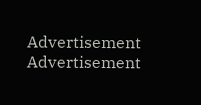Advertisement
Advertisement